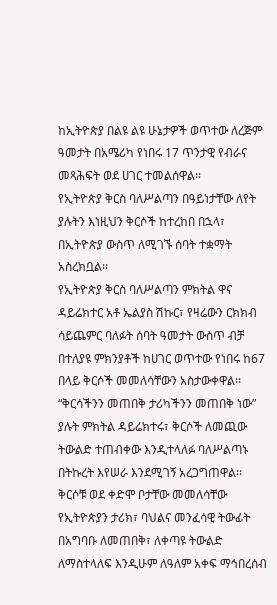ከኢትዮጵያ በልዩ ልዩ ሁኔታዎች ወጥተው ለረጅም ዓመታት በአሜሪካ የነበሩ 17 ጥንታዊ የብራና መጻሕፍት ወደ ሀገር ተመልሰዋል፡፡
የኢትዮጵያ ቅርስ ባለሥልጣን በዓይነታቸው ለየት ያሉትን እነዚህን ቅርሶች ከተረከበ በኋላ፣ በኢትዮጵያ ውስጥ ለሚገኙ ሰባት ተቋማት አስረክቧል፡፡
የኢትዮጵያ ቅርስ ባለሥልጣን ምክትል ዋና ዳይሬክተር አቶ ኤልያስ ሽኩር፣ የዛሬውን ርክክብ ሳይጨምር ባለፉት ሰባት ዓመታት ውስጥ ብቻ በተለያዩ ምክንያቶች ከሀገር ወጥተው የነበሩ ከ67 በላይ ቅርሶች መመለሳቸውን አስታውቀዋል፡፡
“ቅርሳችንን መጠበቅ ታሪካችንን መጠበቅ ነው” ያሉት ምክትል ዳይሬክተሩ፣ ቅርሶች ለመጪው ትውልድ ተጠብቀው እንዲተላለፉ ባለሥልጣኑ በትኩረት እየሠራ እንደሚገኝ አረጋግጠዋል፡፡
ቅርሶቹ ወደ ቀድሞ ቦታቸው መመለሳቸው የኢትዮጵያን ታሪክ፣ ባህልና መንፈሳዊ ትውፊት በአግባቡ ለመጠበቅ፣ ለቀጣዩ ትውልድ ለማስተላለፍ እንዲሁም ለዓለም አቀፍ ማኅበረሰብ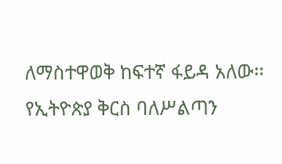ለማስተዋወቅ ከፍተኛ ፋይዳ አለው፡፡
የኢትዮጵያ ቅርስ ባለሥልጣን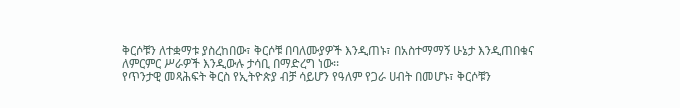ቅርሶቹን ለተቋማቱ ያስረከበው፣ ቅርሶቹ በባለሙያዎች እንዲጠኑ፣ በአስተማማኝ ሁኔታ እንዲጠበቁና ለምርምር ሥራዎች እንዲውሉ ታሳቢ በማድረግ ነው፡፡
የጥንታዊ መጻሕፍት ቅርስ የኢትዮጵያ ብቻ ሳይሆን የዓለም የጋራ ሀብት በመሆኑ፣ ቅርሶቹን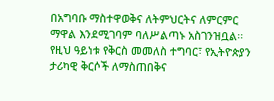በአግባቡ ማስተዋወቅና ለትምህርትና ለምርምር ማዋል እንደሚገባም ባለሥልጣኑ አስገንዝቧል፡፡
የዚህ ዓይነቱ የቅርስ መመለስ ተግባር፣ የኢትዮጵያን ታሪካዊ ቅርሶች ለማስጠበቅና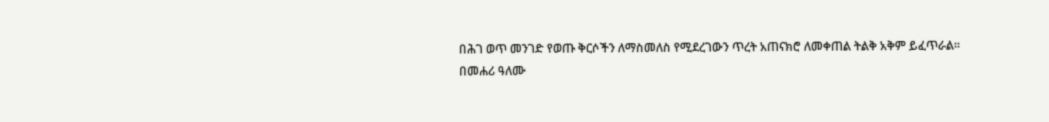በሕገ ወጥ መንገድ የወጡ ቅርሶችን ለማስመለስ የሚደረገውን ጥረት አጠናክሮ ለመቀጠል ትልቅ አቅም ይፈጥራል፡፡
በመሐሪ ዓለሙ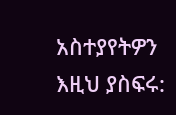አስተያየትዎን እዚህ ያስፍሩ: